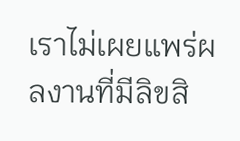เราไม่เผยแพร่ผลงานที่มีลิขสิ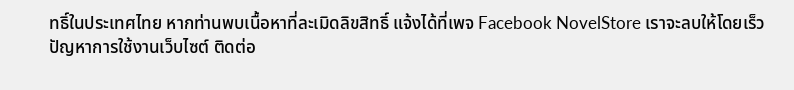ทธิ์ในประเทศไทย หากท่านพบเนื้อหาที่ละเมิดลิขสิทธิ์ แจ้งได้ที่เพจ Facebook NovelStore เราจะลบให้โดยเร็ว
ปัญหาการใช้งานเว็บไซต์ ติดต่อ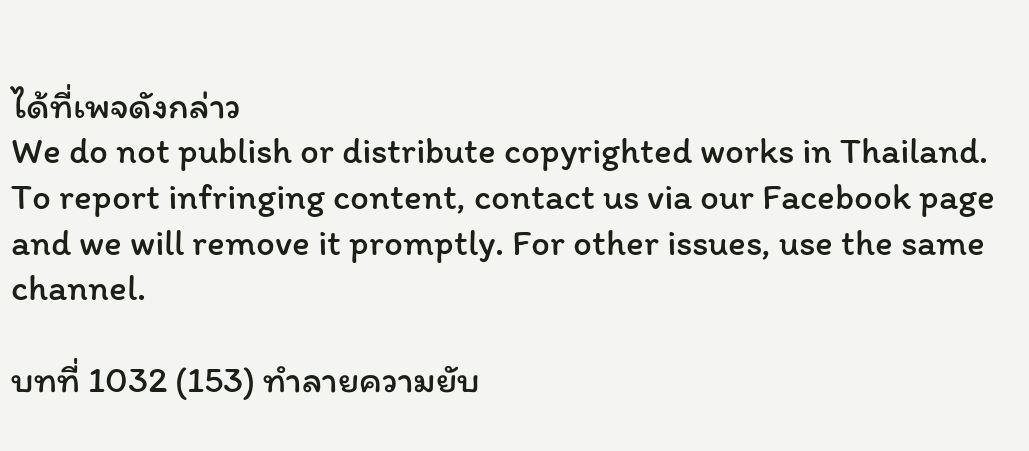ได้ที่เพจดังกล่าว
We do not publish or distribute copyrighted works in Thailand. To report infringing content, contact us via our Facebook page and we will remove it promptly. For other issues, use the same channel.

บทที่ 1032 (153) ทำลายความยับ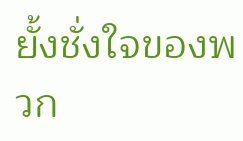ยั้งชั่งใจของพวก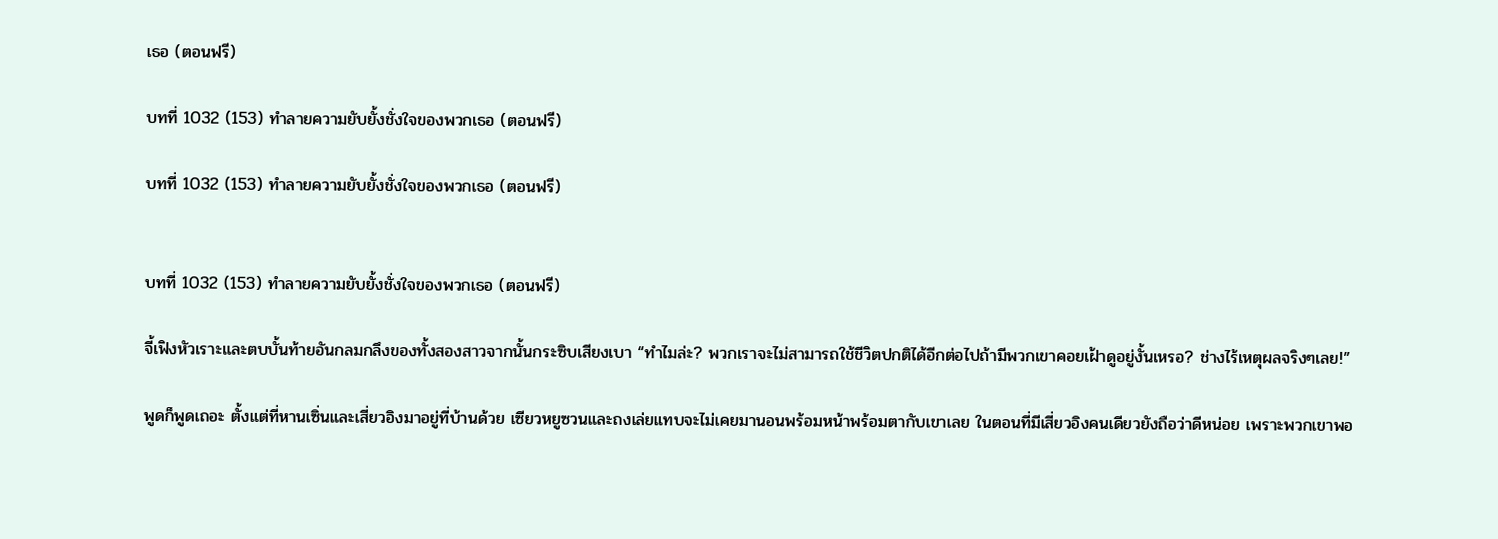เธอ (ตอนฟรี)

บทที่ 1032 (153) ทำลายความยับยั้งชั่งใจของพวกเธอ (ตอนฟรี)

บทที่ 1032 (153) ทำลายความยับยั้งชั่งใจของพวกเธอ (ตอนฟรี)


บทที่ 1032 (153) ทำลายความยับยั้งชั่งใจของพวกเธอ (ตอนฟรี)

จี้เฟิงหัวเราะและตบบั้นท้ายอันกลมกลึงของทั้งสองสาวจากนั้นกระซิบเสียงเบา “ทำไมล่ะ? พวกเราจะไม่สามารถใช้ชีวิตปกติได้อีกต่อไปถ้ามีพวกเขาคอยเฝ้าดูอยู่งั้นเหรอ? ช่างไร้เหตุผลจริงๆเลย!”

พูดก็พูดเถอะ ตั้งแต่ที่หานเซิ่นและเสี่ยวอิงมาอยู่ที่บ้านด้วย เซียวหยูซวนและถงเล่ยแทบจะไม่เคยมานอนพร้อมหน้าพร้อมตากับเขาเลย ในตอนที่มีเสี่ยวอิงคนเดียวยังถือว่าดีหน่อย เพราะพวกเขาพอ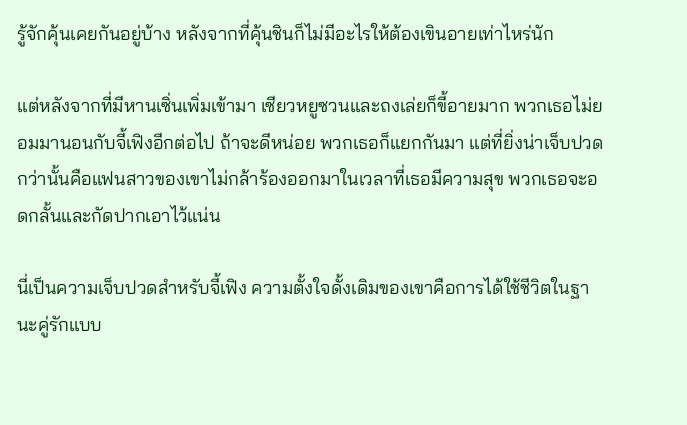รู้จักคุ้นเคยกันอยู่บ้าง หลังจากที่คุ้นชินก็ไม่มีอะไรให้ต้องเขินอายเท่าไหร่นัก

แต่หลังจากที่มีหานเซิ่นเพิ่มเข้ามา เซียวหยูซวนและถงเล่ยก็ขี้อายมาก พวกเธอไม่ยอมมานอนกับจี้เฟิงอีกต่อไป ถ้าจะดีหน่อย พวกเธอก็แยกกันมา แต่ที่ยิ่งน่าเจ็บปวดกว่านั้นคือแฟนสาวของเขาไม่กล้าร้องออกมาในเวลาที่เธอมีความสุข พวกเธอจะอดกลั้นและกัดปากเอาไว้แน่น

นี่เป็นความเจ็บปวดสำหรับจี้เฟิง ความตั้งใจดั้งเดิมของเขาคือการได้ใช้ชีวิตในฐานะคู่รักแบบ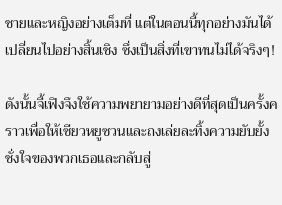ชายและหญิงอย่างเต็มที่ แต่ในตอนนี้ทุกอย่างมันได้เปลี่ยนไปอย่างสิ้นเชิง ซึ่งเป็นสิ่งที่เขาทนไม่ได้จริงๆ!

ดังนั้นจี้เฟิงจึงใช้ความพยายามอย่างดีที่สุดเป็นครั้งคราวเพื่อให้เซียวหยูซวนและถงเล่ยละทิ้งความยับยั้งชั่งใจของพวกเธอและกลับสู่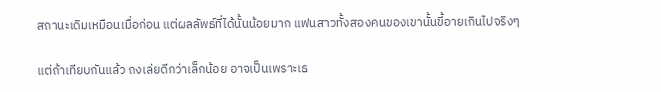สถานะเดิมเหมือนเมื่อก่อน แต่ผลลัพธ์ที่ได้นั้นน้อยมาก แฟนสาวทั้งสองคนของเขานั้นขี้อายเกินไปจริงๆ

แต่ถ้าเทียบกันแล้ว ถงเล่ยดีกว่าเล็กน้อย อาจเป็นเพราะเธ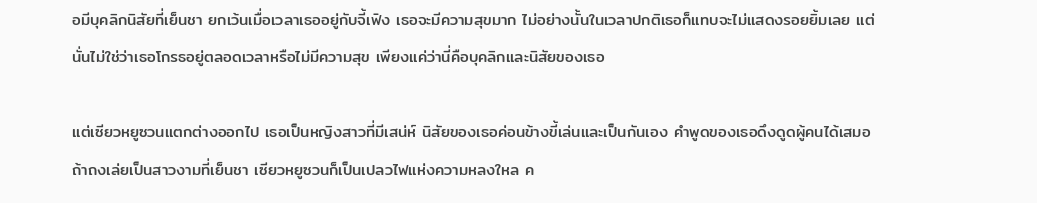อมีบุคลิกนิสัยที่เย็นชา ยกเว้นเมื่อเวลาเธออยู่กับจี้เฟิง เธอจะมีความสุขมาก ไม่อย่างนั้นในเวลาปกติเธอก็แทบจะไม่แสดงรอยยิ้มเลย แต่นั่นไม่ใช่ว่าเธอโกรธอยู่ตลอดเวลาหรือไม่มีความสุข เพียงแค่ว่านี่คือบุคลิกและนิสัยของเธอ

แต่เซียวหยูซวนแตกต่างออกไป เธอเป็นหญิงสาวที่มีเสน่ห์ นิสัยของเธอค่อนข้างขี้เล่นและเป็นกันเอง คำพูดของเธอดึงดูดผู้คนได้เสมอ ถ้าถงเล่ยเป็นสาวงามที่เย็นชา เซียวหยูซวนก็เป็นเปลวไฟแห่งความหลงใหล ค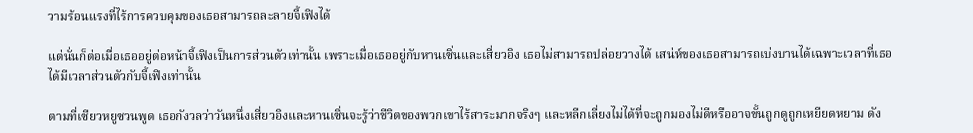วามร้อนแรงที่ไร้การควบคุมของเธอสามารถละลายจี้เฟิงได้

แต่นั่นก็ต่อเมื่อเธออยู่ต่อหน้าจี้เฟิงเป็นการส่วนตัวเท่านั้น เพราะเมื่อเธออยู่กับหานเซิ่นและเสี่ยวอิง เธอไม่สามารถปล่อยวางได้ เสน่ห์ของเธอสามารถเบ่งบานได้เฉพาะเวลาที่เธอได้มีเวลาส่วนตัวกับจี้เฟิงเท่านั้น

ตามที่เซียวหยูซวนพูด เธอกังวลว่าวันหนึ่งเสี่ยวอิงและหานเซิ่นจะรู้ว่าชีวิตของพวกเขาไร้สาระมากจริงๆ และหลีกเลี่ยงไม่ได้ที่จะถูกมองไม่ดีหรืออาจขั้นถูกดูถูกเหยียดหยาม ดัง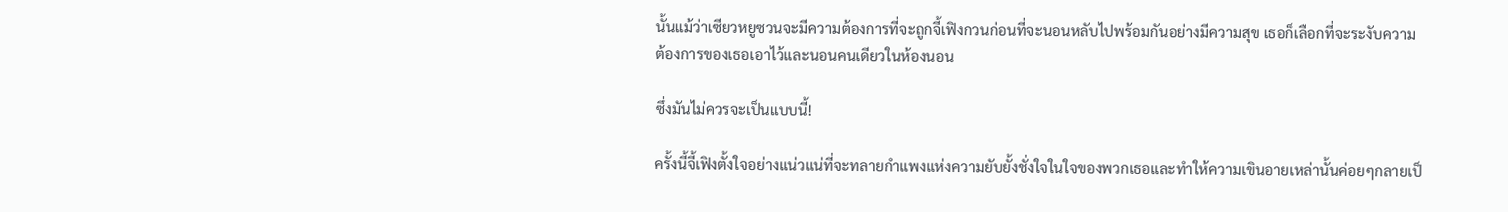นั้นแม้ว่าเซียวหยูซวนจะมีความต้องการที่จะถูกจี้เฟิงกวนก่อนที่จะนอนหลับไปพร้อมกันอย่างมีความสุข เธอก็เลือกที่จะระงับความต้องการของเธอเอาไว้และนอนคนเดียวในห้องนอน

ซึ่งมันไม่ควรจะเป็นแบบนี้!

ครั้งนี้จี้เฟิงตั้งใจอย่างแน่วแน่ที่จะทลายกำแพงแห่งความยับยั้งชั่งใจในใจของพวกเธอและทำให้ความเขินอายเหล่านั้นค่อยๆกลายเป็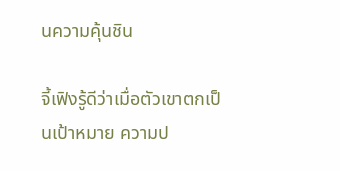นความคุ้นชิน

จี้เฟิงรู้ดีว่าเมื่อตัวเขาตกเป็นเป้าหมาย ความป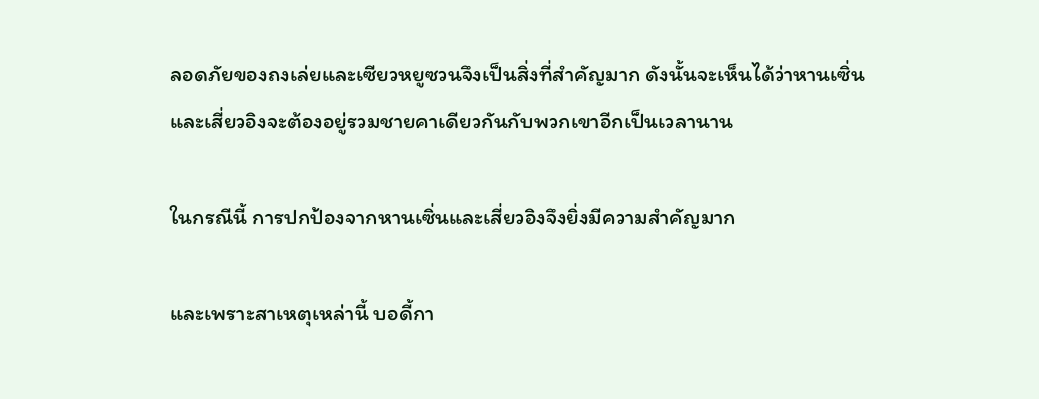ลอดภัยของถงเล่ยและเซียวหยูซวนจึงเป็นสิ่งที่สำคัญมาก ดังนั้นจะเห็นได้ว่าหานเซิ่นและเสี่ยวอิงจะต้องอยู่รวมชายคาเดียวกันกับพวกเขาอีกเป็นเวลานาน

ในกรณีนี้ การปกป้องจากหานเซิ่นและเสี่ยวอิงจึงยิ่งมีความสำคัญมาก

และเพราะสาเหตุเหล่านี้ บอดี้กา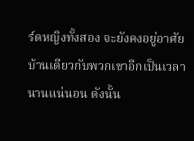ร์ดหญิงทั้งสอง จะยังคงอยู่อาศัยบ้านเดียวกับพวกเขาอีกเป็นเวลานานแน่นอน ดังนั้น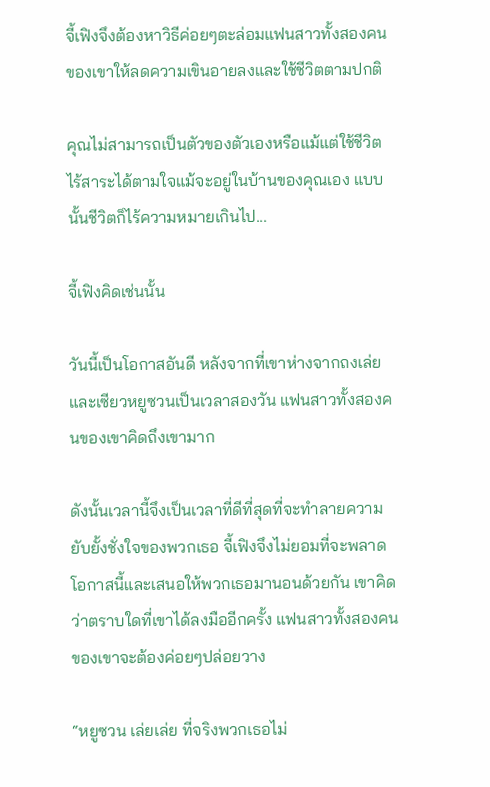จี้เฟิงจึงต้องหาวิธีค่อยๆตะล่อมแฟนสาวทั้งสองคนของเขาให้ลดความเขินอายลงและใช้ชีวิตตามปกติ

คุณไม่สามารถเป็นตัวของตัวเองหรือแม้แต่ใช้ชีวิตไร้สาระได้ตามใจแม้จะอยู่ในบ้านของคุณเอง แบบนั้นชีวิตก็ไร้ความหมายเกินไป...

จี้เฟิงคิดเช่นนั้น

วันนี้เป็นโอกาสอันดี หลังจากที่เขาห่างจากถงเล่ยและเซียวหยูซวนเป็นเวลาสองวัน แฟนสาวทั้งสองคนของเขาคิดถึงเขามาก

ดังนั้นเวลานี้จึงเป็นเวลาที่ดีที่สุดที่จะทำลายความยับยั้งชั่งใจของพวกเธอ จี้เฟิงจึงไม่ยอมที่จะพลาดโอกาสนี้และเสนอให้พวกเธอมานอนด้วยกัน เขาคิดว่าตราบใดที่เขาได้ลงมืออีกครั้ง แฟนสาวทั้งสองคนของเขาจะต้องค่อยๆปล่อยวาง

“หยูซวน เล่ยเล่ย ที่จริงพวกเธอไม่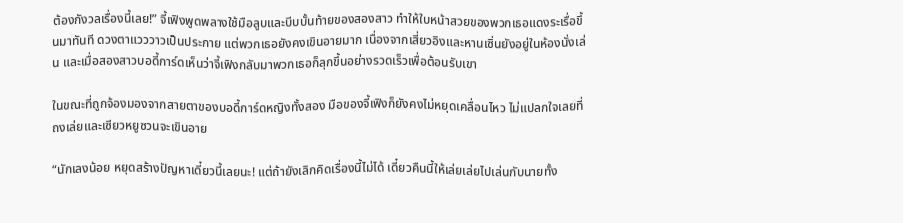ต้องกังวลเรื่องนี้เลย!” จี้เฟิงพูดพลางใช้มือลูบและบีบบั้นท้ายของสองสาว ทำให้ใบหน้าสวยของพวกเธอแดงระเรื่อขึ้นมาทันที ดวงตาแวววาวเป็นประกาย แต่พวกเธอยังคงเขินอายมาก เนื่องจากเสี่ยวอิงและหานเซิ่นยังอยู่ในห้องนั่งเล่น และเมื่อสองสาวบอดี้การ์ดเห็นว่าจี้เฟิงกลับมาพวกเธอก็ลุกขึ้นอย่างรวดเร็วเพื่อต้อนรับเขา

ในขณะที่ถูกจ้องมองจากสายตาของบอดี้การ์ดหญิงทั้งสอง มือของจี้เฟิงก็ยังคงไม่หยุดเคลื่อนไหว ไม่แปลกใจเลยที่ถงเล่ยและเซียวหยูซวนจะเขินอาย

“นักเลงน้อย หยุดสร้างปัญหาเดี๋ยวนี้เลยนะ! แต่ถ้ายังเลิกคิดเรื่องนี้ไม่ได้ เดี๋ยวคืนนี้ให้เล่ยเล่ยไปเล่นกับนายทั้ง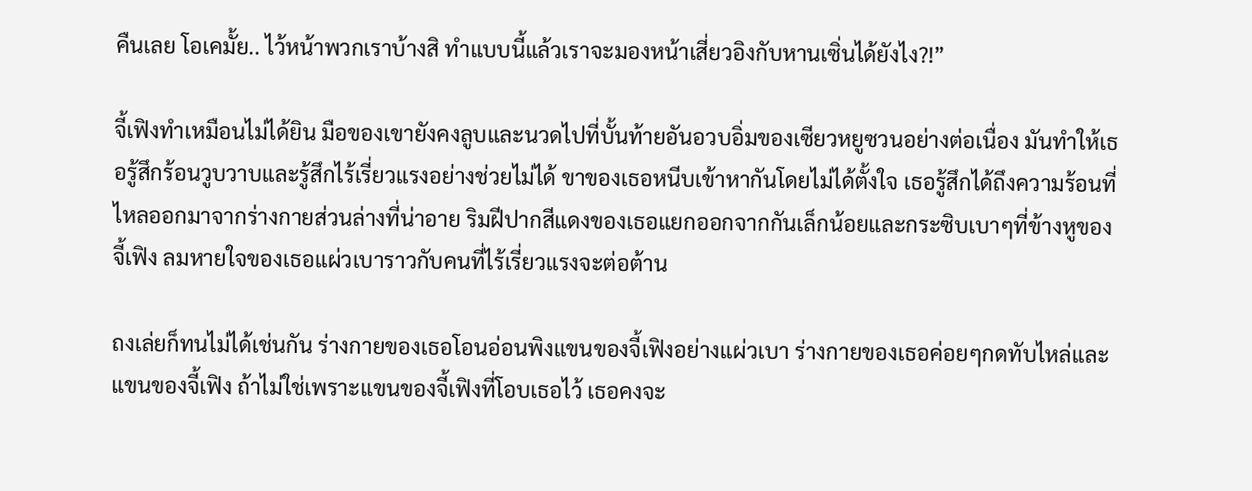คืนเลย โอเคมั้ย.. ไว้หน้าพวกเราบ้างสิ ทำแบบนี้แล้วเราจะมองหน้าเสี่ยวอิงกับหานเซิ่นได้ยังไง?!”

จี้เฟิงทำเหมือนไม่ได้ยิน มือของเขายังคงลูบและนวดไปที่บั้นท้ายอันอวบอิ่มของเซียวหยูซวนอย่างต่อเนื่อง มันทำให้เธอรู้สึกร้อนวูบวาบและรู้สึกไร้เรี่ยวแรงอย่างช่วยไม่ได้ ขาของเธอหนีบเข้าหากันโดยไม่ได้ตั้งใจ เธอรู้สึกได้ถึงความร้อนที่ไหลออกมาจากร่างกายส่วนล่างที่น่าอาย ริมฝีปากสีแดงของเธอแยกออกจากกันเล็กน้อยและกระซิบเบาๆที่ข้างหูของจี้เฟิง ลมหายใจของเธอแผ่วเบาราวกับคนที่ไร้เรี่ยวแรงจะต่อต้าน

ถงเล่ยก็ทนไม่ได้เช่นกัน ร่างกายของเธอโอนอ่อนพิงแขนของจี้เฟิงอย่างแผ่วเบา ร่างกายของเธอค่อยๆกดทับไหล่และแขนของจี้เฟิง ถ้าไม่ใช่เพราะแขนของจี้เฟิงที่โอบเธอไว้ เธอคงจะ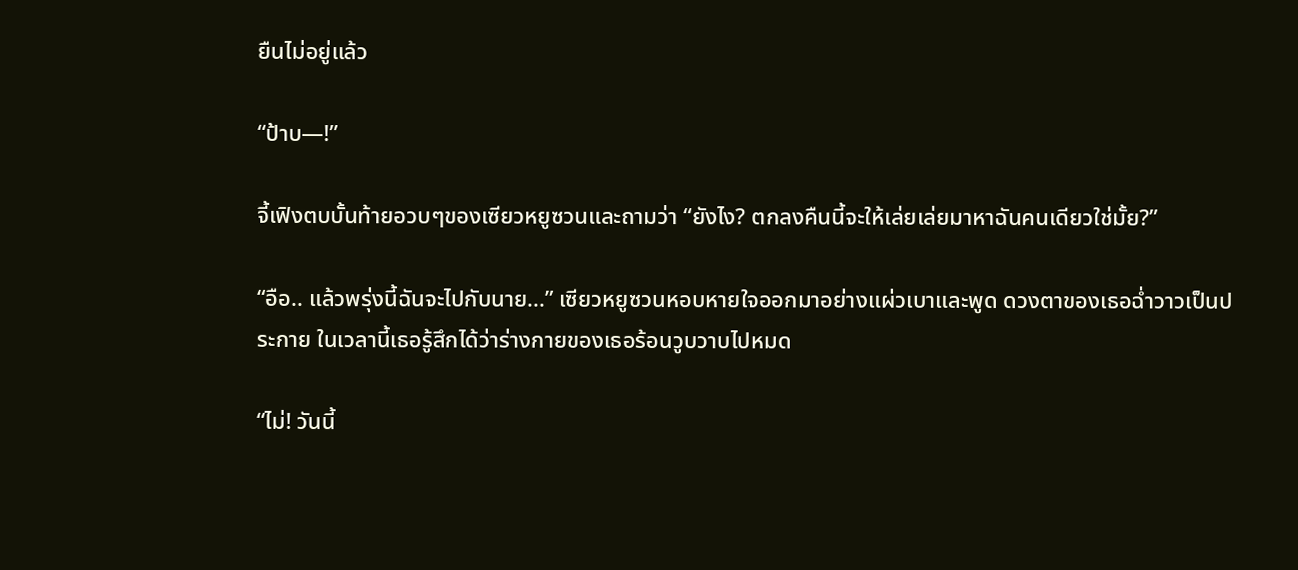ยืนไม่อยู่แล้ว

“ป้าบ—!”

จี้เฟิงตบบั้นท้ายอวบๆของเซียวหยูซวนและถามว่า “ยังไง? ตกลงคืนนี้จะให้เล่ยเล่ยมาหาฉันคนเดียวใช่มั้ย?”

“อือ.. แล้วพรุ่งนี้ฉันจะไปกับนาย...” เซียวหยูซวนหอบหายใจออกมาอย่างแผ่วเบาและพูด ดวงตาของเธอฉ่ำวาวเป็นประกาย ในเวลานี้เธอรู้สึกได้ว่าร่างกายของเธอร้อนวูบวาบไปหมด

“ไม่! วันนี้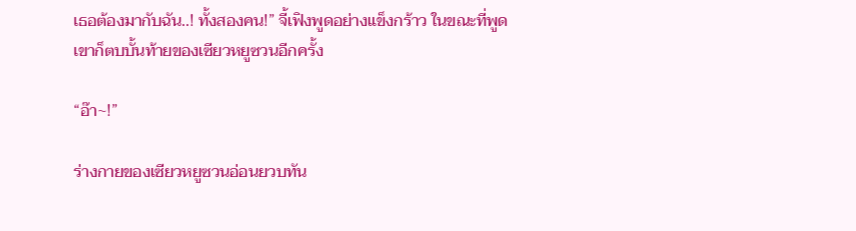เธอต้องมากับฉัน..! ทั้งสองคน!” จี้เฟิงพูดอย่างแข็งกร้าว ในขณะที่พูดเขาก็ตบบั้นท้ายของเซียวหยูซวนอีกครั้ง

“อ๊า~!”

ร่างกายของเซียวหยูซวนอ่อนยวบทัน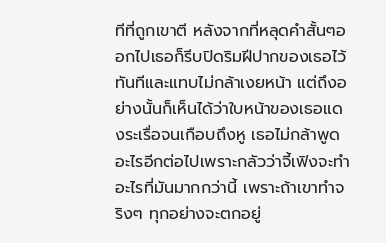ทีที่ถูกเขาตี หลังจากที่หลุดคำสั้นๆออกไปเธอก็รีบปิดริมฝีปากของเธอไว้ทันทีและแทบไม่กล้าเงยหน้า แต่ถึงอย่างนั้นก็เห็นได้ว่าใบหน้าของเธอแดงระเรื่อจนเกือบถึงหู เธอไม่กล้าพูดอะไรอีกต่อไปเพราะกลัวว่าจี้เฟิงจะทำอะไรที่มันมากกว่านี้ เพราะถ้าเขาทำจริงๆ ทุกอย่างจะตกอยู่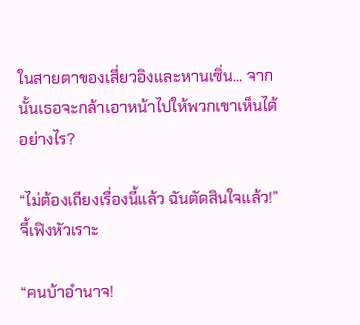ในสายตาของเสี่ยวอิงและหานเซิ่น... จากนั้นเธอจะกล้าเอาหน้าไปให้พวกเขาเห็นได้อย่างไร?

“ไม่ต้องเถียงเรื่องนี้แล้ว ฉันตัดสินใจแล้ว!” จี้เฟิงหัวเราะ

“คนบ้าอำนาจ!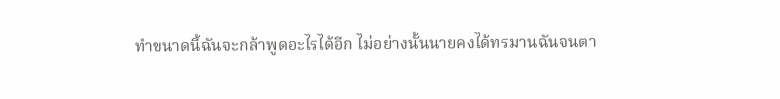ทำขนาดนี้ฉันจะกล้าพูดอะไรได้อีก ไม่อย่างนั้นนายคงได้ทรมานฉันจนตา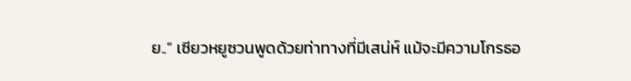ย..” เซียวหยูซวนพูดด้วยท่าทางที่มีเสน่ห์ แม้จะมีความโกรธอ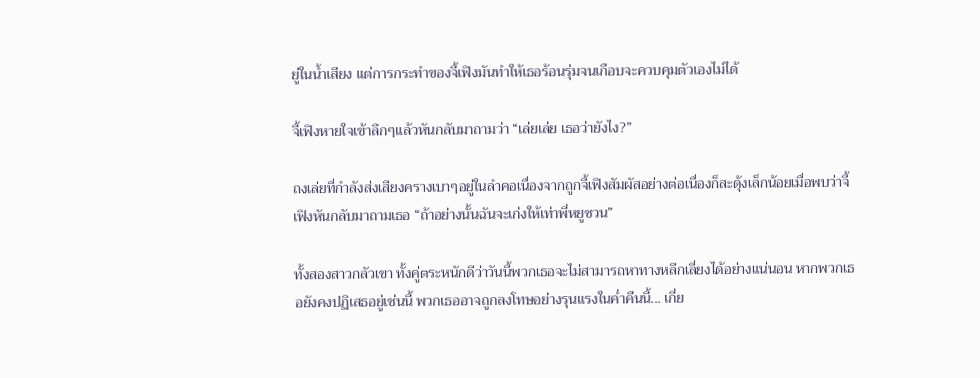ยู่ในน้ำเสียง แต่การกระทำของจี้เฟิงมันทำให้เธอร้อนรุ่มจนเกือบจะควบคุมตัวเองไม่ได้

จี้เฟิงหายใจเข้าลึกๆแล้วหันกลับมาถามว่า “เล่ยเล่ย เธอว่ายังไง?”

ถงเล่ยที่กำลังส่งเสียงครางเบาๆอยู่ในลำคอเนื่องจากถูกจี้เฟิงสัมผัสอย่างต่อเนื่องก็สะดุ้งเล็กน้อยเมื่อพบว่าจี้เฟิงหันกลับมาถามเธอ “ถ้าอย่างนั้นฉันจะเก่งให้เท่าพี่หยูซวน”

ทั้งสองสาวกลัวเขา ทั้งคู่ตระหนักดีว่าวันนี้พวกเธอจะไม่สามารถหาทางหลีกเลี่ยงได้อย่างแน่นอน หากพวกเธอยังคงปฏิเสธอยู่เช่นนี้ พวกเธออาจถูกลงโทษอย่างรุนแรงในค่ำคืนนี้... เกี่ย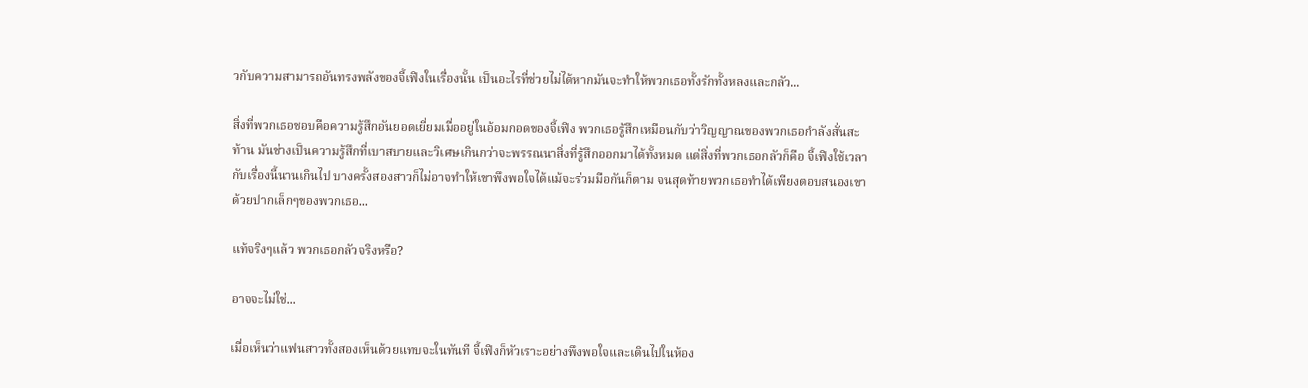วกับความสามารถอันทรงพลังของจี้เฟิงในเรื่องนั้น เป็นอะไรที่ช่วยไม่ได้หากมันจะทำให้พวกเธอทั้งรักทั้งหลงและกลัว...

สิ่งที่พวกเธอชอบคือความรู้สึกอันยอดเยี่ยมเมื่ออยู่ในอ้อมกอดของจี้เฟิง พวกเธอรู้สึกเหมือนกับว่าวิญญาณของพวกเธอกำลังสั่นสะท้าน มันช่างเป็นความรู้สึกที่เบาสบายและวิเศษเกินกว่าจะพรรณนาสิ่งที่รู้สึกออกมาได้ทั้งหมด แต่สิ่งที่พวกเธอกลัวก็คือ จี้เฟิงใช้เวลากับเรื่องนี้นานเกินไป บางครั้งสองสาวก็ไม่อาจทำให้เขาพึงพอใจได้แม้จะร่วมมือกันก็ตาม จนสุดท้ายพวกเธอทำได้เพียงตอบสนองเขาด้วยปากเล็กๆของพวกเธอ...

แท้จริงๆแล้ว พวกเธอกลัวจริงหรือ?

อาจจะไม่ใช่...

เมื่อเห็นว่าแฟนสาวทั้งสองเห็นด้วยแทบจะในทันที จี้เฟิงก็หัวเราะอย่างพึงพอใจและเดินไปในห้อง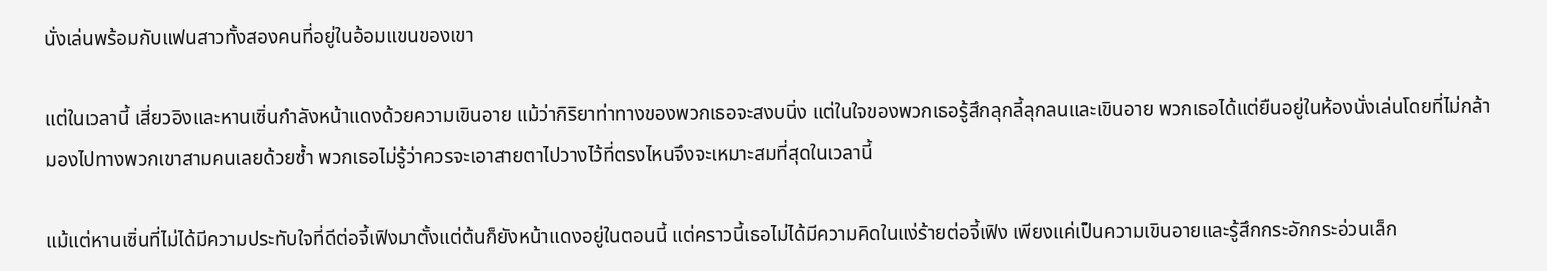นั่งเล่นพร้อมกับแฟนสาวทั้งสองคนที่อยู่ในอ้อมแขนของเขา

แต่ในเวลานี้ เสี่ยวอิงและหานเซิ่นกำลังหน้าแดงด้วยความเขินอาย แม้ว่ากิริยาท่าทางของพวกเธอจะสงบนิ่ง แต่ในใจของพวกเธอรู้สึกลุกลี้ลุกลนและเขินอาย พวกเธอได้แต่ยืนอยู่ในห้องนั่งเล่นโดยที่ไม่กล้ามองไปทางพวกเขาสามคนเลยด้วยซ้ำ พวกเธอไม่รู้ว่าควรจะเอาสายตาไปวางไว้ที่ตรงไหนจึงจะเหมาะสมที่สุดในเวลานี้

แม้แต่หานเซิ่นที่ไม่ได้มีความประทับใจที่ดีต่อจี้เฟิงมาตั้งแต่ต้นก็ยังหน้าแดงอยู่ในตอนนี้ แต่คราวนี้เธอไม่ได้มีความคิดในแง่ร้ายต่อจี้เฟิง เพียงแค่เป็นความเขินอายและรู้สึกกระอักกระอ่วนเล็ก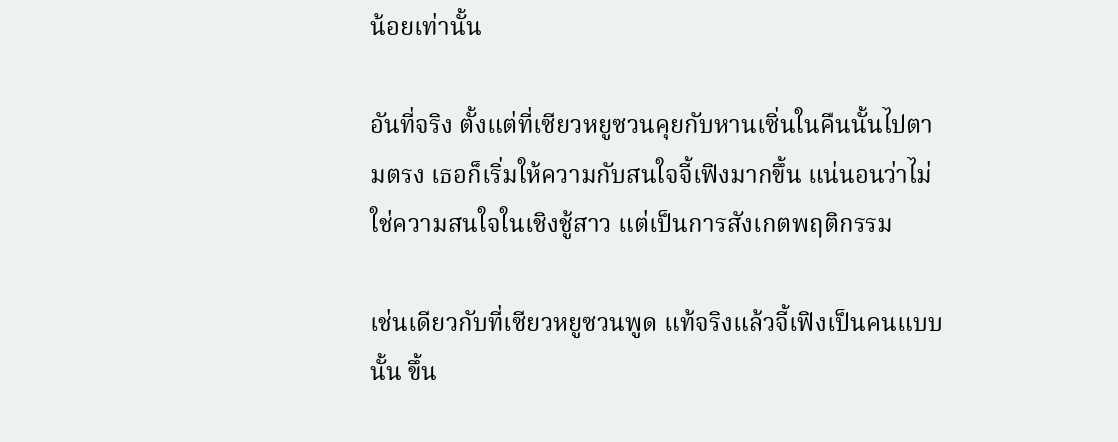น้อยเท่านั้น

อันที่จริง ตั้งแต่ที่เซียวหยูซวนคุยกับหานเซิ่นในคืนนั้นไปตามตรง เธอก็เริ่มให้ความกับสนใจจี้เฟิงมากขึ้น แน่นอนว่าไม่ใช่ความสนใจในเชิงชู้สาว แต่เป็นการสังเกตพฤติกรรม

เช่นเดียวกับที่เซียวหยูซวนพูด แท้จริงแล้วจี้เฟิงเป็นคนแบบนั้น ขึ้น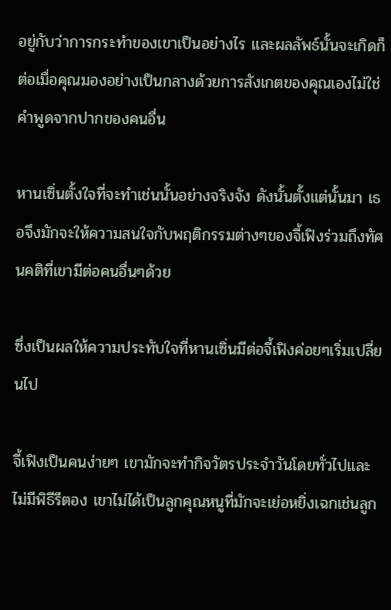อยู่กับว่าการกระทำของเขาเป็นอย่างไร และผลลัพธ์นั้นจะเกิดก็ต่อเมื่อคุณมองอย่างเป็นกลางด้วยการสังเกตของคุณเองไม่ใช่คำพูดจากปากของคนอื่น

หานเซิ่นตั้งใจที่จะทำเช่นนั้นอย่างจริงจัง ดังนั้นตั้งแต่นั้นมา เธอจึงมักจะให้ความสนใจกับพฤติกรรมต่างๆของจี้เฟิงร่วมถึงทัศนคติที่เขามีต่อคนอื่นๆด้วย

ซึ่งเป็นผลให้ความประทับใจที่หานเซิ่นมีต่อจี้เฟิงค่อยๆเริ่มเปลี่ยนไป

จี้เฟิงเป็นคนง่ายๆ เขามักจะทำกิจวัตรประจำวันโดยทั่วไปและไม่มีพิธีรีตอง เขาไม่ได้เป็นลูกคุณหนูที่มักจะเย่อหยิ่งเฉกเช่นลูก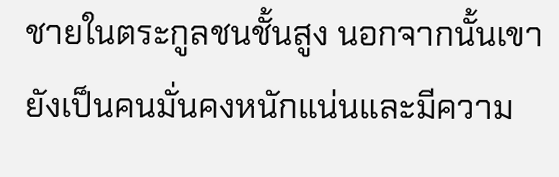ชายในตระกูลชนชั้นสูง นอกจากนั้นเขายังเป็นคนมั่นคงหนักแน่นและมีความ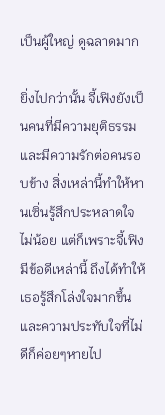เป็นผู้ใหญ่ ดูฉลาดมาก

ยิ่งไปกว่านั้น จี้เฟิงยังเป็นคนที่มีความยุติธรรมและมีความรักต่อคนรอบข้าง สิ่งเหล่านี้ทำให้หานเซิ่นรู้สึกประหลาดใจไม่น้อย แต่ก็เพราะจี้เฟิงมีข้อดีเหล่านี้ ถึงได้ทำให้เธอรู้สึกโล่งใจมากขึ้นและความประทับใจที่ไม่ดีก็ค่อยๆหายไป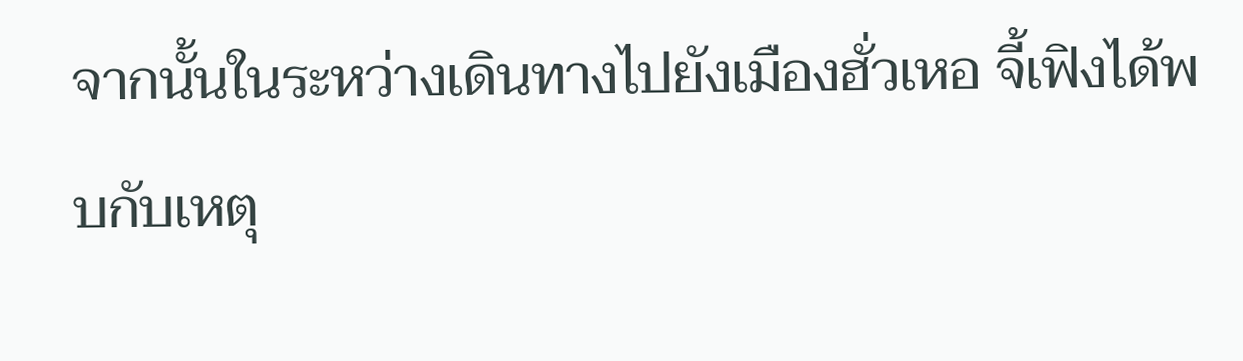จากนั้นในระหว่างเดินทางไปยังเมืองฮั่วเหอ จี้เฟิงได้พบกับเหตุ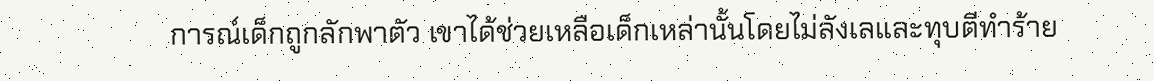การณ์เด็กถูกลักพาตัว เขาได้ช่วยเหลือเด็กเหล่านั้นโดยไม่ลังเลและทุบตีทำร้าย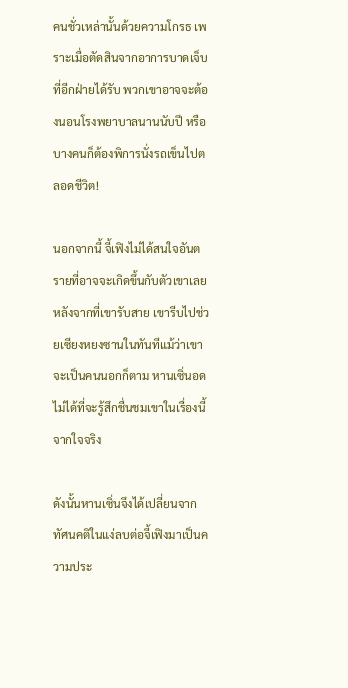คนชั่วเหล่านั้นด้วยความโกรธ เพราะเมื่อตัดสินจากอาการบาดเจ็บที่อีกฝ่ายได้รับ พวกเขาอาจจะต้องนอนโรงพยาบาลนานนับปี หรือบางคนก็ต้องพิการนั่งรถเข็นไปตลอดชีวิต!

นอกจากนี้ จี้เฟิงไม่ได้สนใจอันตรายที่อาจจะเกิดขึ้นกับตัวเขาเลย หลังจากที่เขารับสาย เขารีบไปช่วยเซียงหยงซานในทันทีแม้ว่าเขาจะเป็นคนนอกก็ตาม หานเซิ่นอดไม่ได้ที่จะรู้สึกชื่นชมเขาในเรื่องนี้จากใจจริง

ดังนั้นหานเซิ่นจึงได้เปลี่ยนจากทัศนคติในแง่ลบต่อจี้เฟิงมาเป็นความประ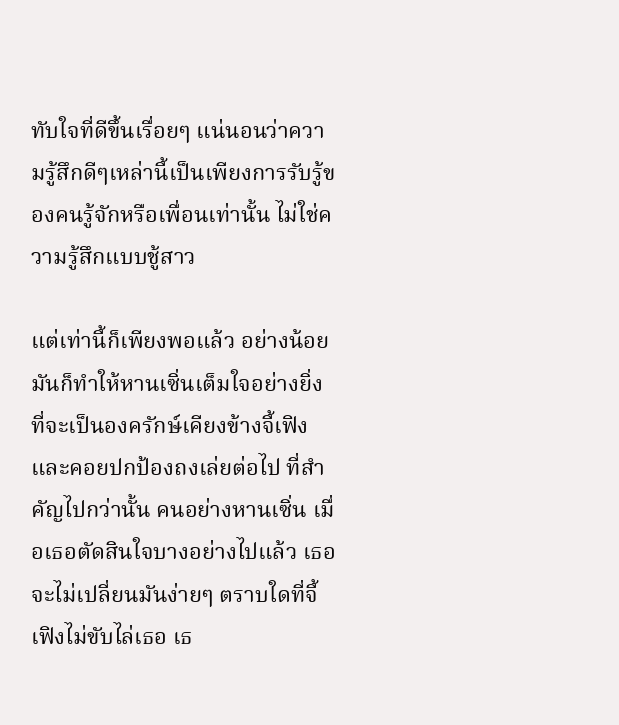ทับใจที่ดีขึ้นเรื่อยๆ แน่นอนว่าความรู้สึกดีๆเหล่านี้เป็นเพียงการรับรู้ของคนรู้จักหรือเพื่อนเท่านั้น ไม่ใช่ความรู้สึกแบบชู้สาว

แต่เท่านี้ก็เพียงพอแล้ว อย่างน้อยมันก็ทำให้หานเซิ่นเต็มใจอย่างยิ่งที่จะเป็นองครักษ์เคียงข้างจี้เฟิงและคอยปกป้องถงเล่ยต่อไป ที่สำคัญไปกว่านั้น คนอย่างหานเซิ่น เมื่อเธอตัดสินใจบางอย่างไปแล้ว เธอจะไม่เปลี่ยนมันง่ายๆ ตราบใดที่จี้เฟิงไม่ขับไล่เธอ เธ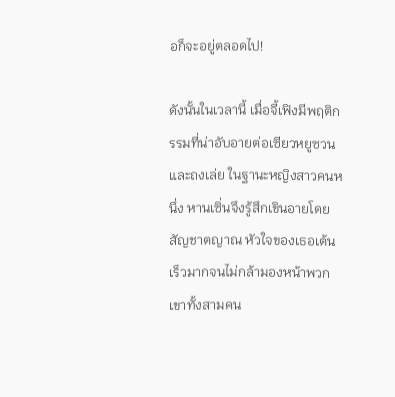อก็จะอยู่ตลอดไป!

ดังนั้นในเวลานี้ เมื่อจี้เฟิงมีพฤติกรรมที่น่าอับอายต่อเซียวหยูซวนและถงเล่ย ในฐานะหญิงสาวคนหนึ่ง หานเซิ่นจึงรู้สึกเขินอายโดยสัญชาตญาณ หัวใจของเธอเต้นเร็วมากจนไม่กล้ามองหน้าพวกเขาทั้งสามคน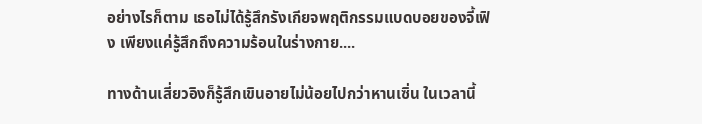อย่างไรก็ตาม เธอไม่ได้รู้สึกรังเกียจพฤติกรรมแบดบอยของจี้เฟิง เพียงแค่รู้สึกถึงความร้อนในร่างกาย....

ทางด้านเสี่ยวอิงก็รู้สึกเขินอายไม่น้อยไปกว่าหานเซิ่น ในเวลานี้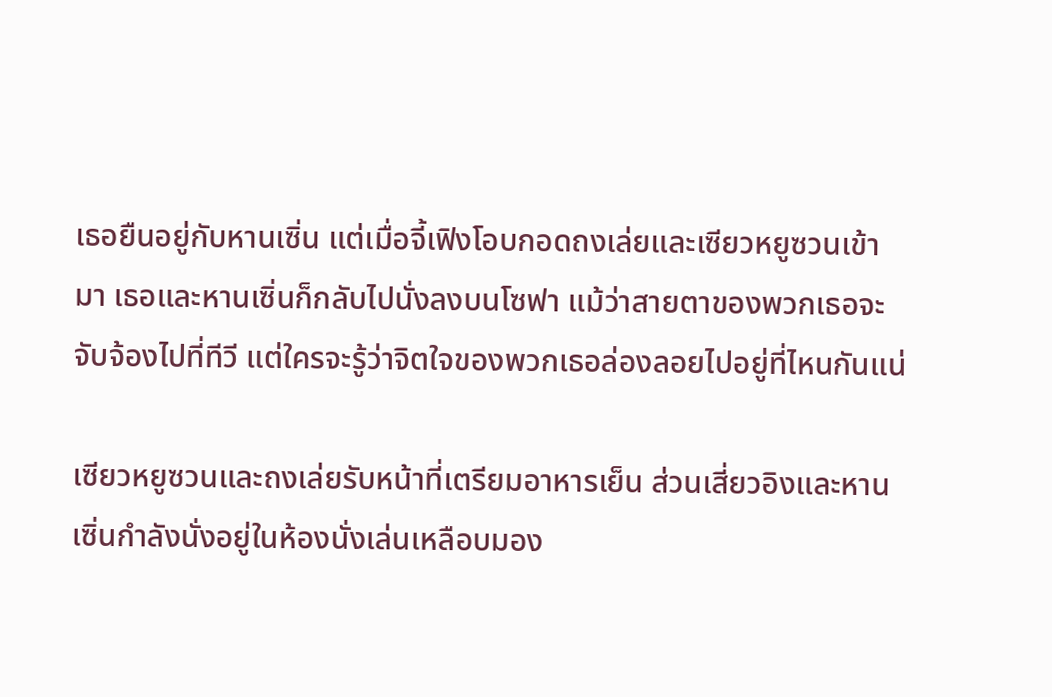เธอยืนอยู่กับหานเซิ่น แต่เมื่อจี้เฟิงโอบกอดถงเล่ยและเซียวหยูซวนเข้ามา เธอและหานเซิ่นก็กลับไปนั่งลงบนโซฟา แม้ว่าสายตาของพวกเธอจะจับจ้องไปที่ทีวี แต่ใครจะรู้ว่าจิตใจของพวกเธอล่องลอยไปอยู่ที่ไหนกันแน่

เซียวหยูซวนและถงเล่ยรับหน้าที่เตรียมอาหารเย็น ส่วนเสี่ยวอิงและหานเซิ่นกำลังนั่งอยู่ในห้องนั่งเล่นเหลือบมอง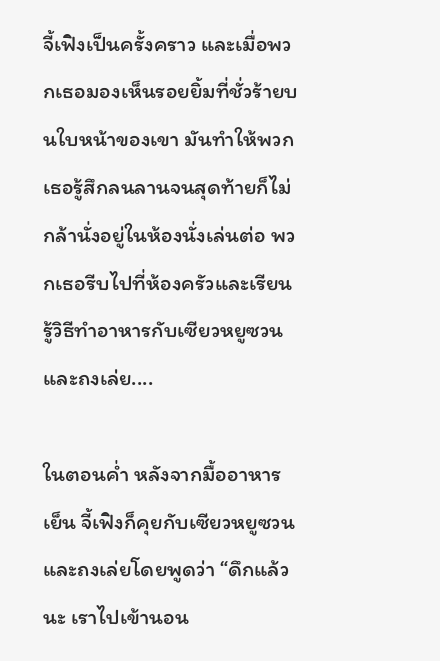จี้เฟิงเป็นครั้งคราว และเมื่อพวกเธอมองเห็นรอยยิ้มที่ชั่วร้ายบนใบหน้าของเขา มันทำให้พวกเธอรู้สึกลนลานจนสุดท้ายก็ไม่กล้านั่งอยู่ในห้องนั่งเล่นต่อ พวกเธอรีบไปที่ห้องครัวและเรียนรู้วิธีทำอาหารกับเซียวหยูซวนและถงเล่ย....

ในตอนค่ำ หลังจากมื้ออาหารเย็น จี้เฟิงก็คุยกับเซียวหยูซวนและถงเล่ยโดยพูดว่า “ดึกแล้วนะ เราไปเข้านอน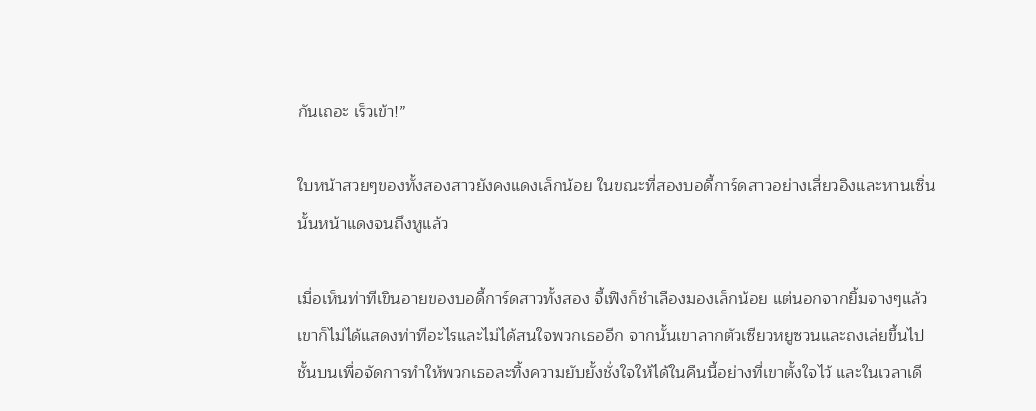กันเถอะ เร็วเข้า!”

ใบหน้าสวยๆของทั้งสองสาวยังคงแดงเล็กน้อย ในขณะที่สองบอดี้การ์ดสาวอย่างเสี่ยวอิงและหานเซิ่นนั้นหน้าแดงจนถึงหูแล้ว

เมื่อเห็นท่าทีเขินอายของบอดี้การ์ดสาวทั้งสอง จี้เฟิงก็ชำเลืองมองเล็กน้อย แต่นอกจากยิ้มจางๆแล้วเขาก็ไม่ได้แสดงท่าทีอะไรและไม่ได้สนใจพวกเธออีก จากนั้นเขาลากตัวเซียวหยูซวนและถงเล่ยขึ้นไปชั้นบนเพื่อจัดการทำให้พวกเธอละทิ้งความยับยั้งชั่งใจให้ได้ในคืนนี้อย่างที่เขาตั้งใจไว้ และในเวลาเดี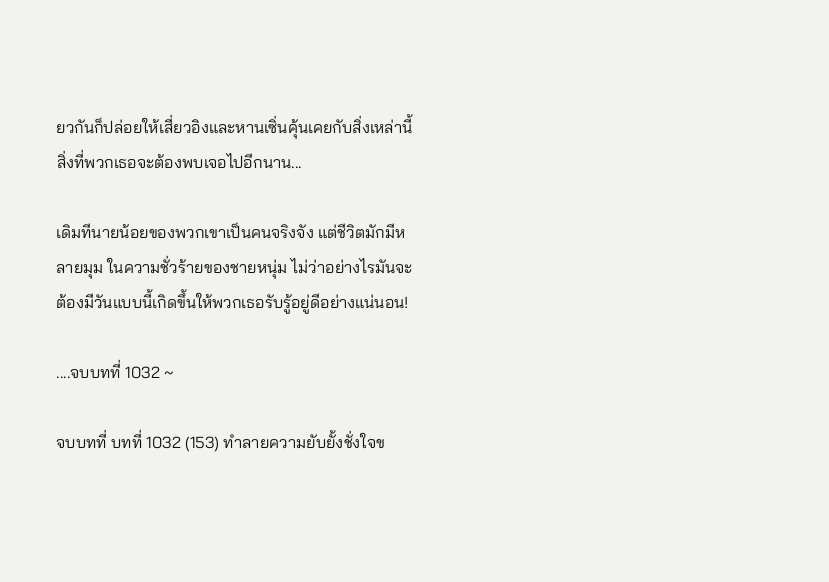ยวกันก็ปล่อยให้เสี่ยวอิงและหานเซิ่นคุ้นเคยกับสิ่งเหล่านี้ สิ่งที่พวกเธอจะต้องพบเจอไปอีกนาน...

เดิมทีนายน้อยของพวกเขาเป็นคนจริงจัง แต่ชีวิตมักมีหลายมุม ในความชั่วร้ายของชายหนุ่ม ไม่ว่าอย่างไรมันจะต้องมีวันแบบนี้เกิดขึ้นให้พวกเธอรับรู้อยู่ดีอย่างแน่นอน!

....จบบทที่ 1032 ~

จบบทที่ บทที่ 1032 (153) ทำลายความยับยั้งชั่งใจข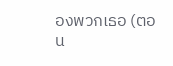องพวกเธอ (ตอน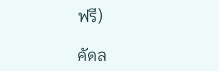ฟรี)

คัดล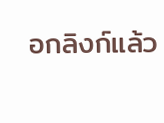อกลิงก์แล้ว